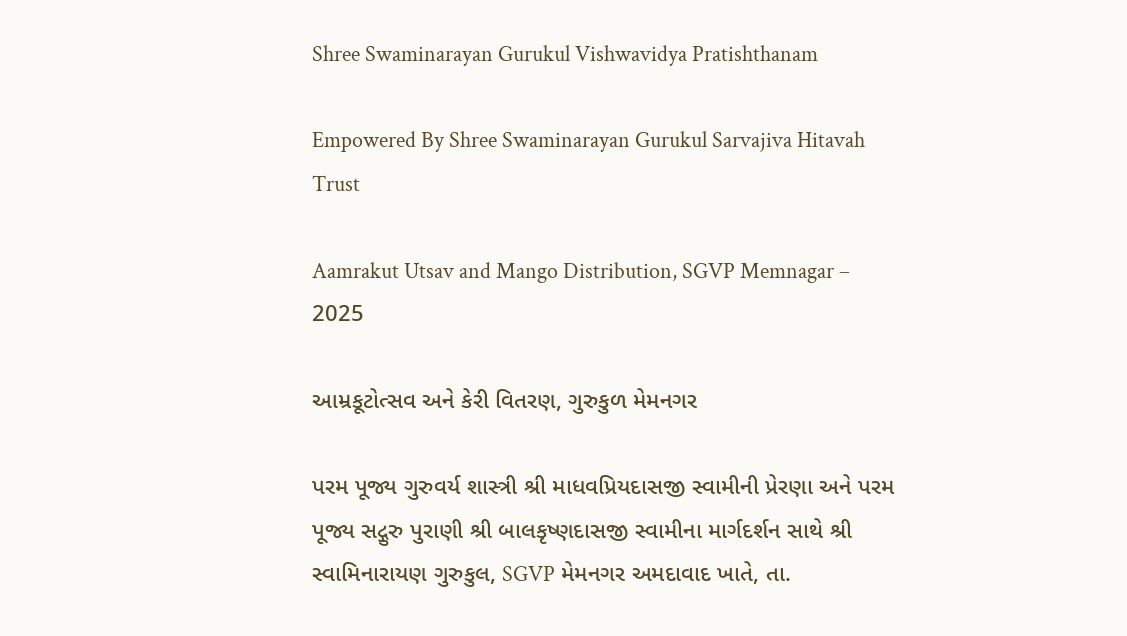Shree Swaminarayan Gurukul Vishwavidya Pratishthanam

Empowered By Shree Swaminarayan Gurukul Sarvajiva Hitavah Trust

Aamrakut Utsav and Mango Distribution, SGVP Memnagar – 2025

આમ્રકૂટોત્સવ અને કેરી વિતરણ, ગુરુકુળ મેમનગર

પરમ પૂજ્ય ગુરુવર્ય શાસ્ત્રી શ્રી માધવપ્રિયદાસજી સ્વામીની પ્રેરણા અને પરમ પૂજ્ય સદ્ગુરુ પુરાણી શ્રી બાલકૃષ્ણદાસજી સ્વામીના માર્ગદર્શન સાથે શ્રી સ્વામિનારાયણ ગુરુકુલ, SGVP મેમનગર અમદાવાદ ખાતે, તા.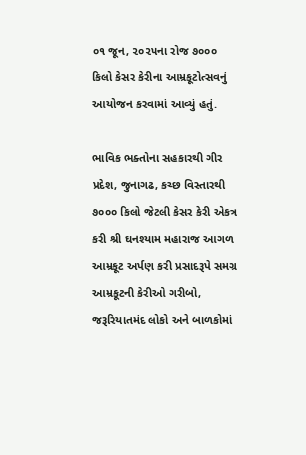૦૧ જૂન, ૨૦૨૫ના રોજ ૭૦૦૦ કિલો કેસર કેરીના આમ્રકૂટોત્સવનું આયોજન કરવામાં આવ્યું હતું.

ભાવિક ભક્તોના સહકારથી ગીર પ્રદેશ, જુનાગઢ, કચ્છ વિસ્તારથી ૭૦૦૦ કિલો જેટલી કેસર કેરી એકત્ર કરી શ્રી ઘનશ્યામ મહારાજ આગળ આમ્રકૂટ અર્પણ કરી પ્રસાદરૂપે સમગ્ર આમ્રકૂટની કેરીઓ ગરીબો, જરૂરિયાતમંદ લોકો અને બાળકોમાં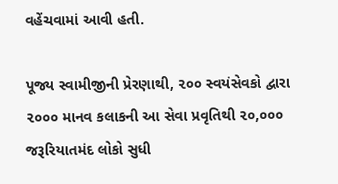વહેંચવામાં આવી હતી.

પૂજ્ય સ્વામીજીની પ્રેરણાથી, ૨૦૦ સ્વયંસેવકો દ્વારા ૨૦૦૦ માનવ કલાકની આ સેવા પ્રવૃતિથી ૨૦,૦૦૦ જરૂરિયાતમંદ લોકો સુધી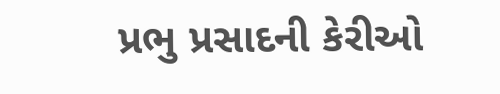પ્રભુ પ્રસાદની કેરીઓ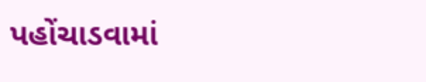પહોંચાડવામાં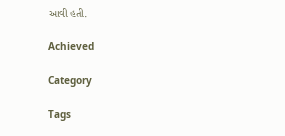આવી હતી.

Achieved

Category

Tags